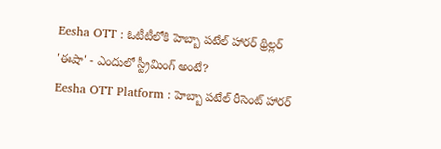Eesha OTT : ఓటీటీలోకి హెబ్బా పటేల్ హారర్ థ్రిల్లర్ 'ఈషా' - ఎందులో స్ట్రీమింగ్ అంటే?
Eesha OTT Platform : హెబ్బా పటేల్ రీసెంట్ హారర్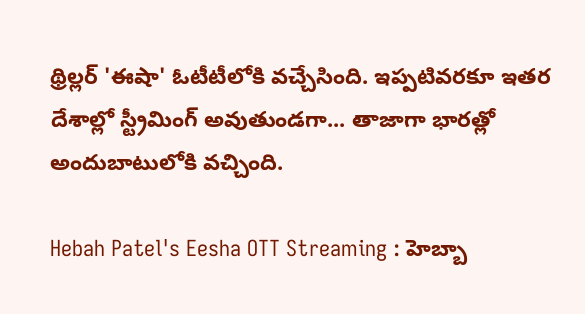థ్రిల్లర్ 'ఈషా' ఓటీటీలోకి వచ్చేసింది. ఇప్పటివరకూ ఇతర దేశాల్లో స్ట్రీమింగ్ అవుతుండగా... తాజాగా భారత్లో అందుబాటులోకి వచ్చింది.

Hebah Patel's Eesha OTT Streaming : హెబ్బా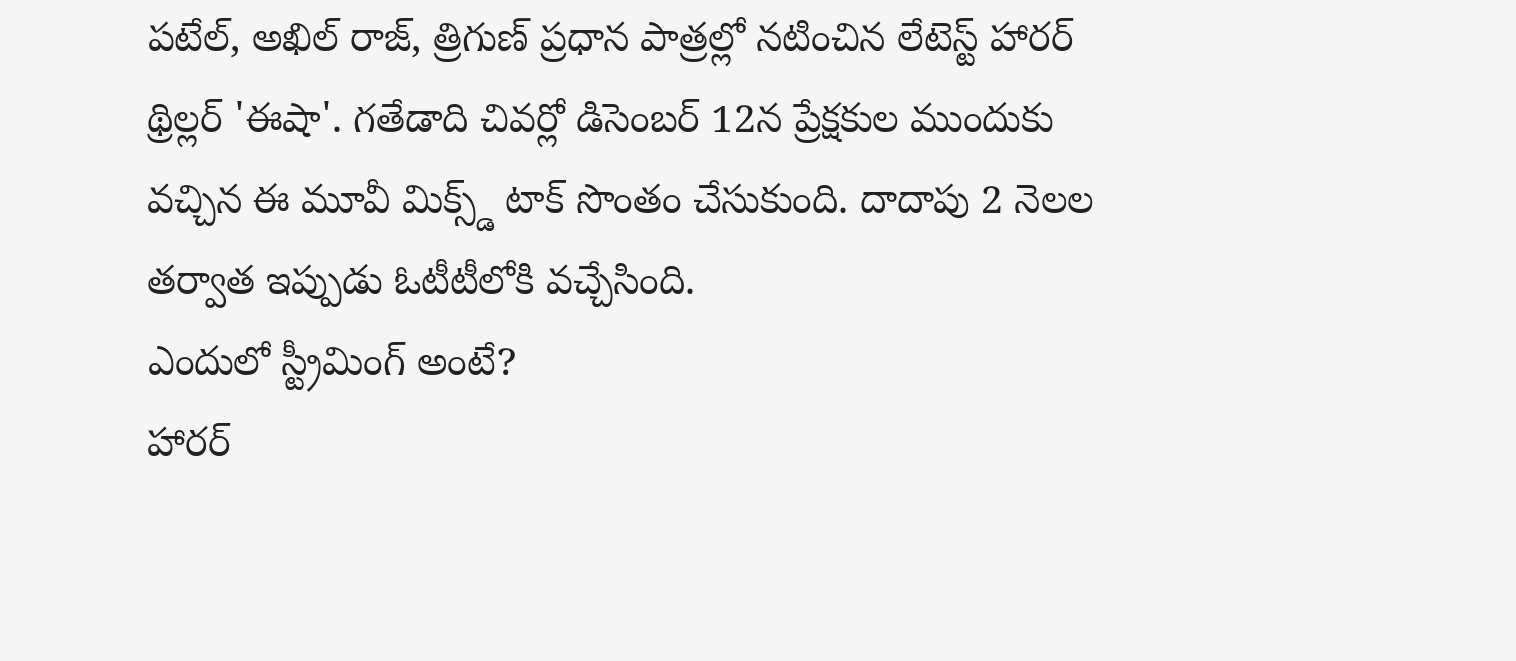పటేల్, అఖిల్ రాజ్, త్రిగుణ్ ప్రధాన పాత్రల్లో నటించిన లేటెస్ట్ హారర్ థ్రిల్లర్ 'ఈషా'. గతేడాది చివర్లో డిసెంబర్ 12న ప్రేక్షకుల ముందుకు వచ్చిన ఈ మూవీ మిక్స్డ్ టాక్ సొంతం చేసుకుంది. దాదాపు 2 నెలల తర్వాత ఇప్పుడు ఓటీటీలోకి వచ్చేసింది.
ఎందులో స్ట్రీమింగ్ అంటే?
హారర్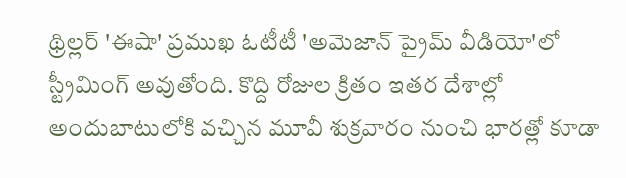థ్రిల్లర్ 'ఈషా' ప్రముఖ ఓటీటీ 'అమెజాన్ ప్రైమ్ వీడియో'లో స్ట్రీమింగ్ అవుతోంది. కొద్ది రోజుల క్రితం ఇతర దేశాల్లో అందుబాటులోకి వచ్చిన మూవీ శుక్రవారం నుంచి భారత్లో కూడా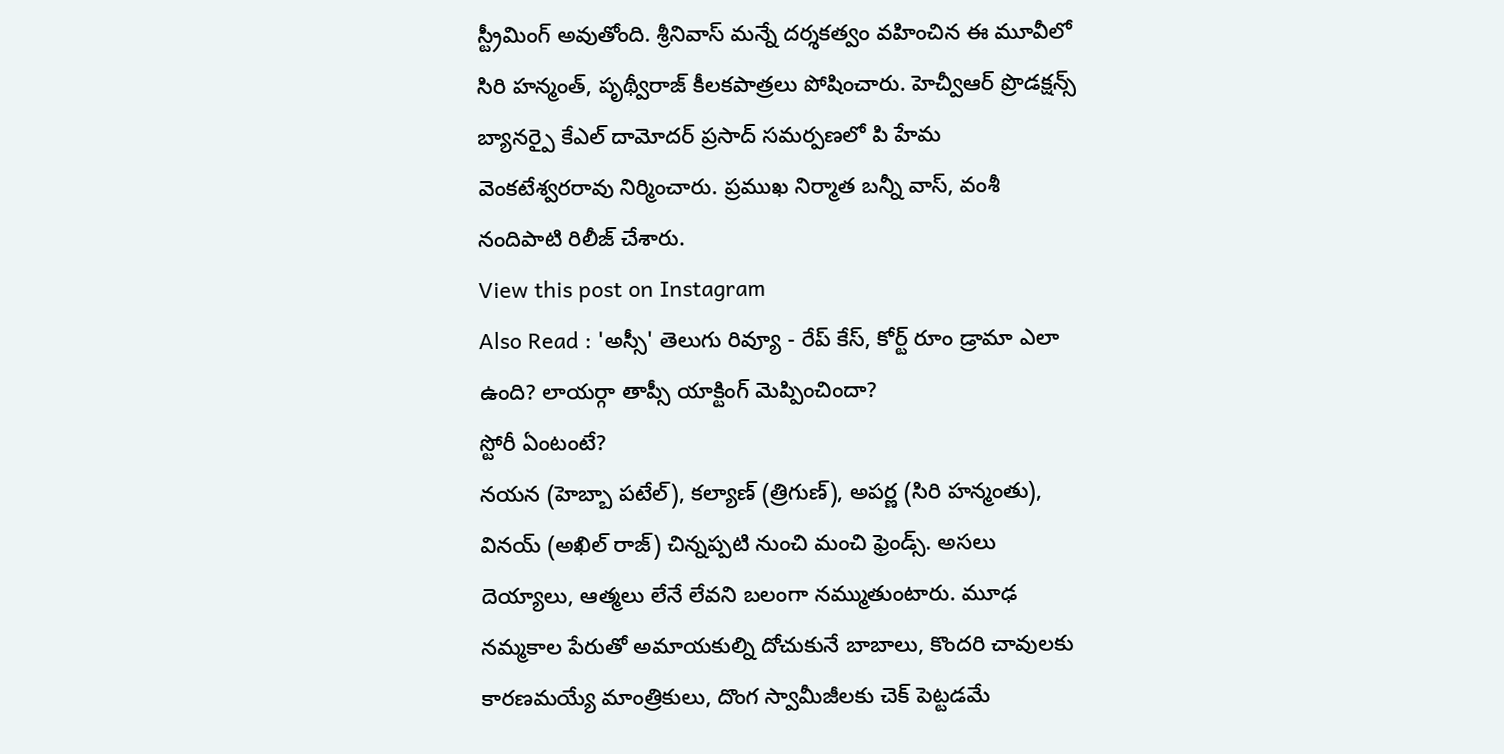స్ట్రీమింగ్ అవుతోంది. శ్రీనివాస్ మన్నే దర్శకత్వం వహించిన ఈ మూవీలో సిరి హన్మంత్, పృథ్వీరాజ్ కీలకపాత్రలు పోషించారు. హెచ్వీఆర్ ప్రొడక్షన్స్ బ్యానర్పై కేఎల్ దామోదర్ ప్రసాద్ సమర్పణలో పి హేమ వెంకటేశ్వరరావు నిర్మించారు. ప్రముఖ నిర్మాత బన్నీ వాస్, వంశీ నందిపాటి రిలీజ్ చేశారు.
View this post on Instagram
Also Read : 'అస్సీ' తెలుగు రివ్యూ - రేప్ కేస్, కోర్ట్ రూం డ్రామా ఎలా ఉంది? లాయర్గా తాప్సీ యాక్టింగ్ మెప్పించిందా?
స్టోరీ ఏంటంటే?
నయన (హెబ్బా పటేల్), కల్యాణ్ (త్రిగుణ్), అపర్ణ (సిరి హన్మంతు), వినయ్ (అఖిల్ రాజ్) చిన్నప్పటి నుంచి మంచి ఫ్రెండ్స్. అసలు దెయ్యాలు, ఆత్మలు లేనే లేవని బలంగా నమ్ముతుంటారు. మూఢ నమ్మకాల పేరుతో అమాయకుల్ని దోచుకునే బాబాలు, కొందరి చావులకు కారణమయ్యే మాంత్రికులు, దొంగ స్వామీజీలకు చెక్ పెట్టడమే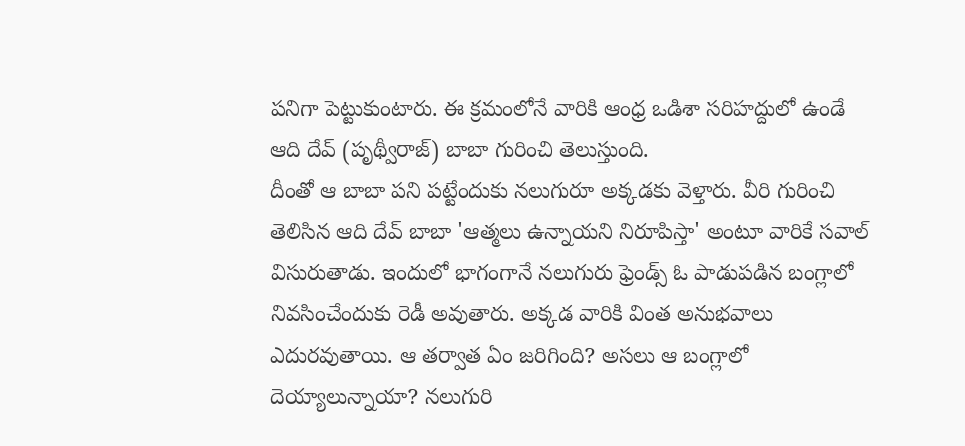పనిగా పెట్టుకుంటారు. ఈ క్రమంలోనే వారికి ఆంధ్ర ఒడిశా సరిహద్దులో ఉండే ఆది దేవ్ (పృథ్వీరాజ్) బాబా గురించి తెలుస్తుంది.
దీంతో ఆ బాబా పని పట్టేందుకు నలుగురూ అక్కడకు వెళ్తారు. వీరి గురించి తెలిసిన ఆది దేవ్ బాబా 'ఆత్మలు ఉన్నాయని నిరూపిస్తా' అంటూ వారికే సవాల్ విసురుతాడు. ఇందులో భాగంగానే నలుగురు ఫ్రెండ్స్ ఓ పాడుపడిన బంగ్లాలో నివసించేందుకు రెడీ అవుతారు. అక్కడ వారికి వింత అనుభవాలు ఎదురవుతాయి. ఆ తర్వాత ఏం జరిగింది? అసలు ఆ బంగ్లాలో దెయ్యాలున్నాయా? నలుగురి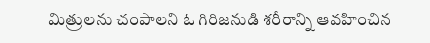మిత్రులను చంపాలని ఓ గిరిజనుడి శరీరాన్ని ఆవహించిన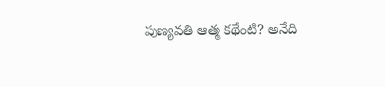పుణ్యవతి ఆత్మ కథేంటి? అనేది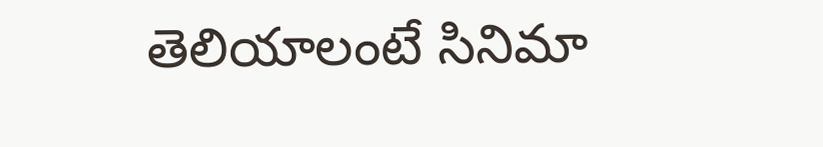తెలియాలంటే సినిమా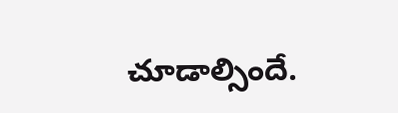చూడాల్సిందే.